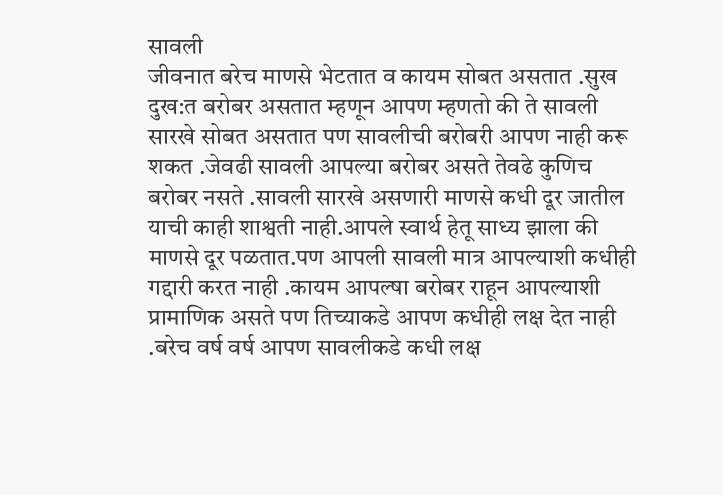सावली
जीवनात बरेच माणसे भेटतात व कायम सोबत असतात .सुख दुख:त बरोबर असतात म्हणून आपण म्हणतो की ते सावली सारखे सोबत असतात पण सावलीची बरोबरी आपण नाही करू शकत .जेवढी सावली आपल्या बरोबर असते तेवढे कुणिच बरोबर नसते .सावली सारखे असणारी माणसे कधी दूर जातील याची काही शाश्वती नाही.आपले स्वार्थ हेतू साध्य झाला की माणसे दूर पळतात.पण आपली सावली मात्र आपल्याशी कधीही गद्दारी करत नाही .कायम आपल्षा बरोबर राहून आपल्याशी प्रामाणिक असते पण तिच्याकडे आपण कधीही लक्ष देत नाही .बरेच वर्ष वर्ष आपण सावलीकडे कधी लक्ष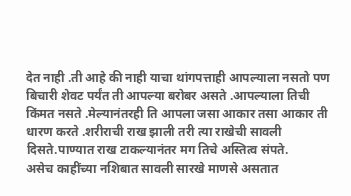देत नाही .ती आहे की नाही याचा थांगपत्ताही आपल्याला नसतो पण बिचारी शेवट पर्यंत ती आपल्या बरोबर असते .आपल्याला तिची किंमत नसते .मेल्यानंतरही ति आपला जसा आकार तसा आकार ती धारण करते .शरीराची राख झाली तरी त्या राखेची सावली दिसते.पाण्यात राख टाकल्यानंतर मग तिचे अस्तित्व संपते.
असेच काहींच्या नशिबात सावली सारखे माणसे असतात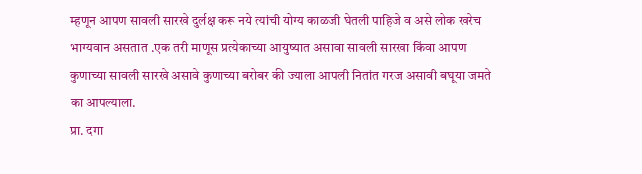म्हणून आपण सावली सारखे दुर्लक्ष करू नये त्यांची योग्य काळजी घेतली पाहिजे व असे लोक खरेच भाग्यवान असतात .एक तरी माणूस प्रत्येकाच्या आयुष्यात असावा सावली सारखा किंवा आपण कुणाच्या सावली सारखे असावे कुणाच्या बरोबर की ज्याला आपली नितांत गरज असावी बघूया जमते का आपल्याला.
प्रा. दगा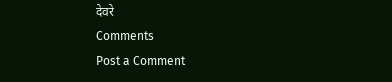देवरे
Comments
Post a Comment